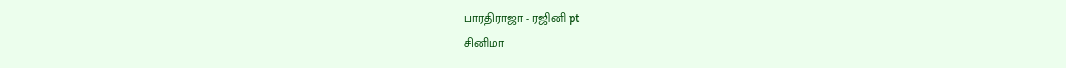பாரதிராஜா - ரஜினி pt
சினிமா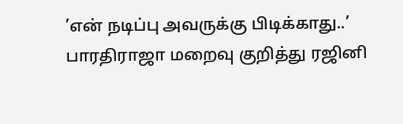’என் நடிப்பு அவருக்கு பிடிக்காது..’ பாரதிராஜா மறைவு குறித்து ரஜினி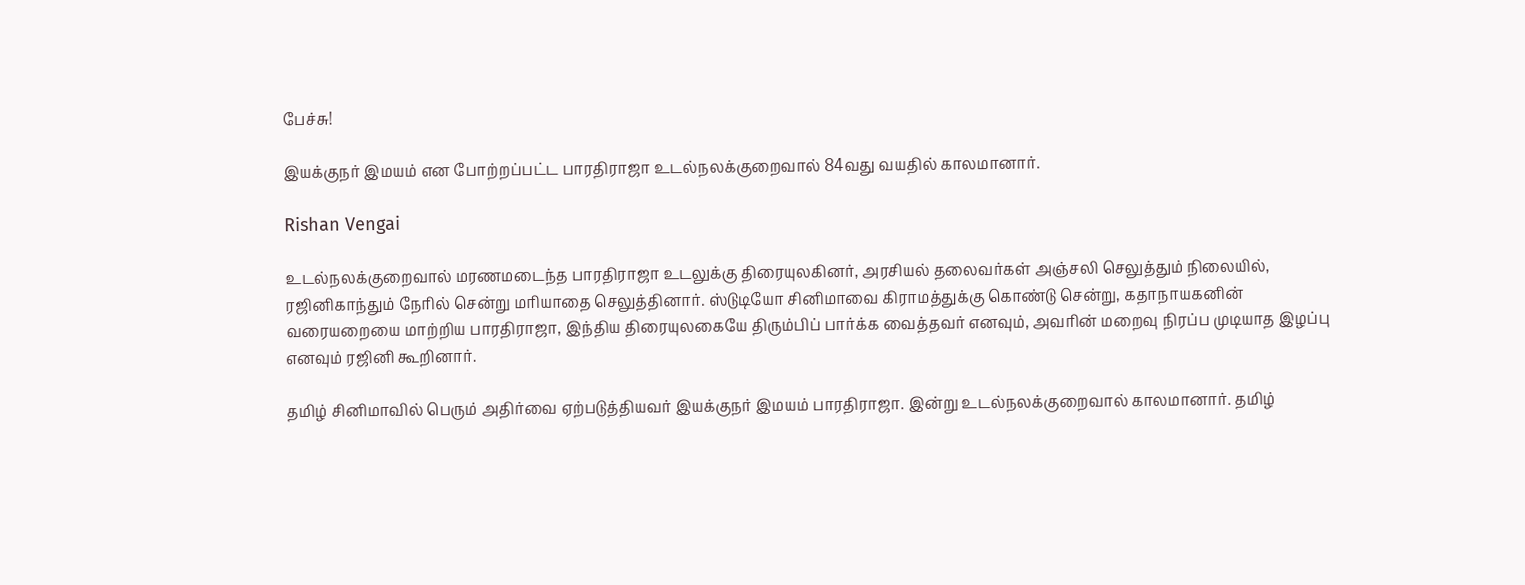பேச்சு!

இயக்குநர் இமயம் என போற்றப்பட்ட பாரதிராஜா உடல்நலக்குறைவால் 84வது வயதில் காலமானார்.

Rishan Vengai

உடல்நலக்குறைவால் மரணமடைந்த பாரதிராஜா உடலுக்கு திரையுலகினர், அரசியல் தலைவர்கள் அஞ்சலி செலுத்தும் நிலையில், ரஜினிகாந்தும் நேரில் சென்று மரியாதை செலுத்தினார். ஸ்டுடியோ சினிமாவை கிராமத்துக்கு கொண்டு சென்று, கதாநாயகனின் வரையறையை மாற்றிய பாரதிராஜா, இந்திய திரையுலகையே திரும்பிப் பார்க்க வைத்தவர் எனவும், அவரின் மறைவு நிரப்ப முடியாத இழப்பு எனவும் ரஜினி கூறினார்.

தமிழ் சினிமாவில் பெரும் அதிர்வை ஏற்படுத்தியவர் இயக்குநர் இமயம் பாரதிராஜா. இன்று உடல்நலக்குறைவால் காலமானார். தமிழ்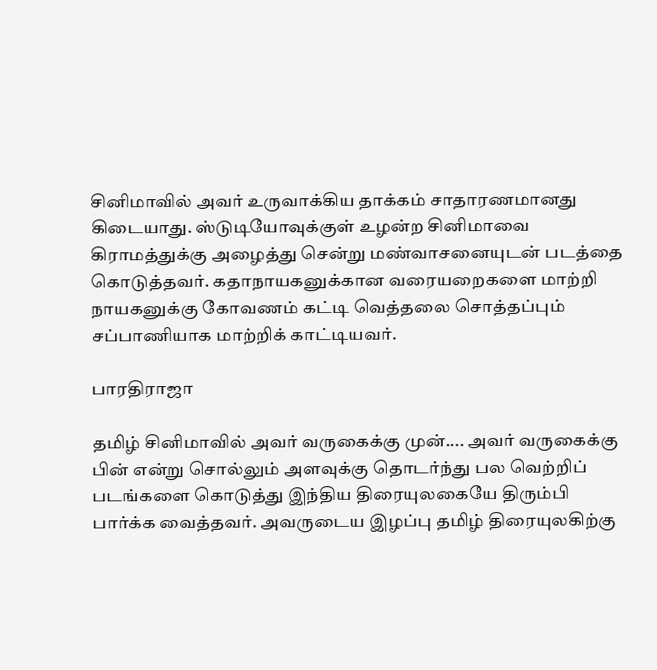சினிமாவில் அவர் உருவாக்கிய தாக்கம் சாதாரணமானது கிடையாது. ஸ்டுடியோவுக்குள் உழன்ற சினிமாவை கிராமத்துக்கு அழைத்து சென்று மண்வாசனையுடன் படத்தை கொடுத்தவர். கதாநாயகனுக்கான வரையறைகளை மாற்றி நாயகனுக்கு கோவணம் கட்டி வெத்தலை சொத்தப்பும் சப்பாணியாக மாற்றிக் காட்டியவர்.

பாரதிராஜா

தமிழ் சினிமாவில் அவர் வருகைக்கு முன்.... அவர் வருகைக்கு பின் என்று சொல்லும் அளவுக்கு தொடர்ந்து பல வெற்றிப் படங்களை கொடுத்து இந்திய திரையுலகையே திரும்பி பார்க்க வைத்தவர். அவருடைய இழப்பு தமிழ் திரையுலகிற்கு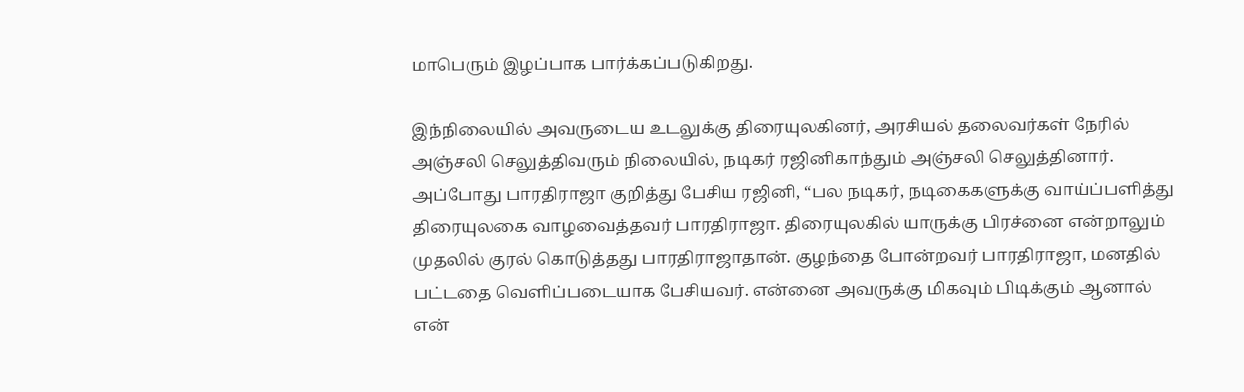மாபெரும் இழப்பாக பார்க்கப்படுகிறது.

இந்நிலையில் அவருடைய உடலுக்கு திரையுலகினர், அரசியல் தலைவர்கள் நேரில் அஞ்சலி செலுத்திவரும் நிலையில், நடிகர் ரஜினிகாந்தும் அஞ்சலி செலுத்தினார். அப்போது பாரதிராஜா குறித்து பேசிய ரஜினி, “பல நடிகர், நடிகைகளுக்கு வாய்ப்பளித்து திரையுலகை வாழவைத்தவர் பாரதிராஜா. திரையுலகில் யாருக்கு பிரச்னை என்றாலும் முதலில் குரல் கொடுத்தது பாரதிராஜாதான். குழந்தை போன்றவர் பாரதிராஜா, மனதில் பட்டதை வெளிப்படையாக பேசியவர். என்னை அவருக்கு மிகவும் பிடிக்கும் ஆனால் என்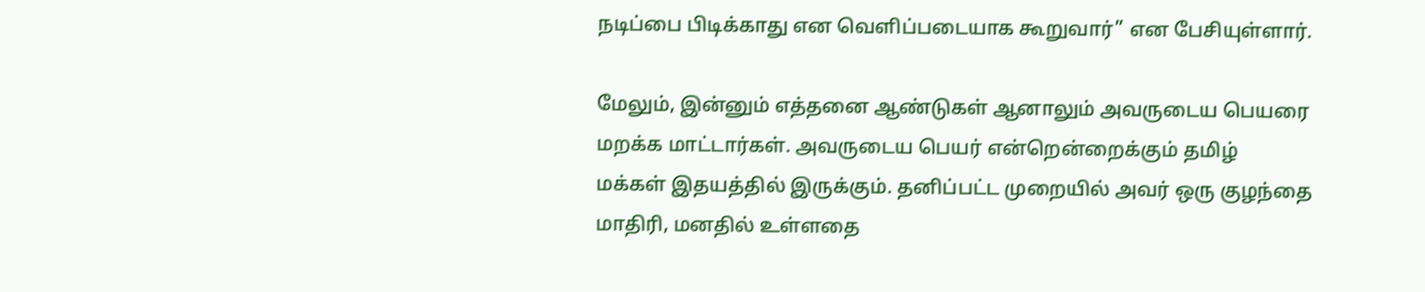நடிப்பை பிடிக்காது என வெளிப்படையாக கூறுவார்” என பேசியுள்ளார்.

மேலும், இன்னும் எத்தனை ஆண்டுகள் ஆனாலும் அவருடைய பெயரை மறக்க மாட்டார்கள். அவருடைய பெயர் என்றென்றைக்கும் தமிழ் மக்கள் இதயத்தில் இருக்கும். தனிப்பட்ட முறையில் அவர் ஒரு குழந்தை மாதிரி, மனதில் உள்ளதை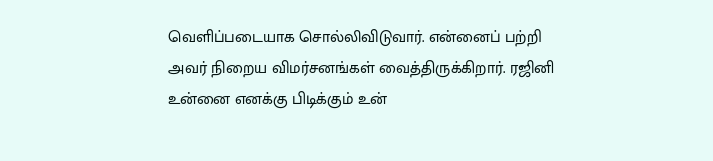வெளிப்படையாக சொல்லிவிடுவார். என்னைப் பற்றி அவர் நிறைய விமர்சனங்கள் வைத்திருக்கிறார். ரஜினி உன்னை எனக்கு பிடிக்கும் உன்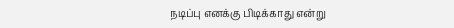நடிப்பு எனக்கு பிடிக்காது என்று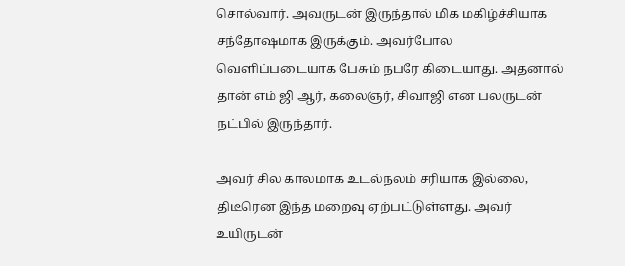சொல்வார். அவருடன் இருந்தால் மிக மகிழ்ச்சியாக சந்தோஷமாக இருக்கும். அவர்போல வெளிப்படையாக பேசும் நபரே கிடையாது. அதனால் தான் எம் ஜி ஆர், கலைஞர், சிவாஜி என பலருடன் நட்பில் இருந்தார்.

அவர் சில காலமாக உடல்நலம் சரியாக இல்லை, திடீரென இந்த மறைவு ஏற்பட்டுள்ளது. அவர் உயிருடன்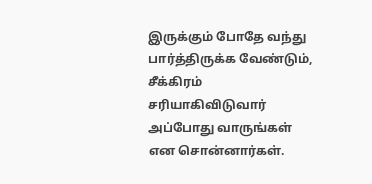இருக்கும் போதே வந்து பார்த்திருக்க வேண்டும், சீக்கிரம் சரியாகிவிடுவார் அப்போது வாருங்கள் என சொன்னார்கள்.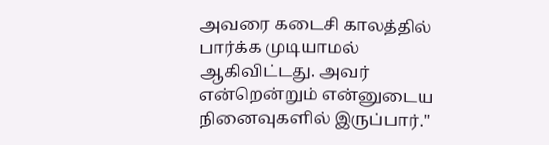அவரை கடைசி காலத்தில் பார்க்க முடியாமல் ஆகிவிட்டது. அவர் என்றென்றும் என்னுடைய நினைவுகளில் இருப்பார்."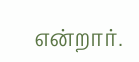என்றார்.